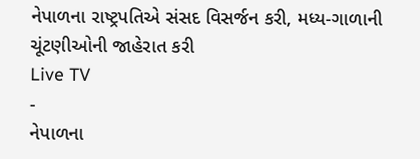નેપાળના રાષ્ટ્રપતિએ સંસદ વિસર્જન કરી, મધ્ય-ગાળાની ચૂંટણીઓની જાહેરાત કરી
Live TV
-
નેપાળના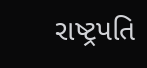રાષ્ટ્રપતિ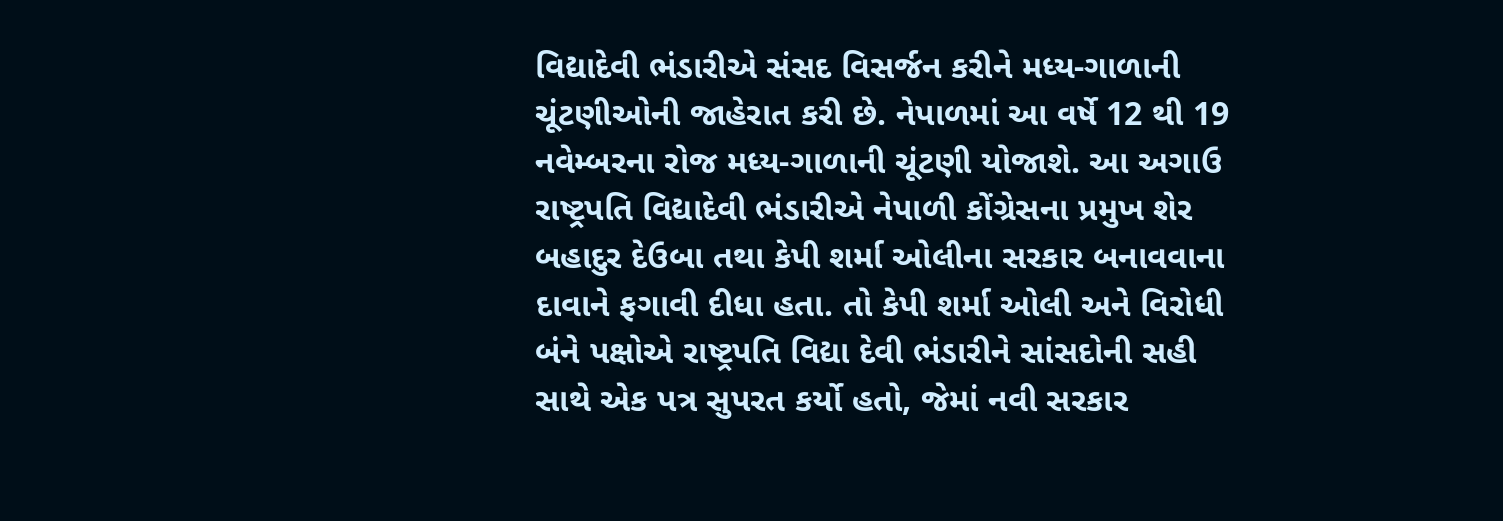વિદ્યાદેવી ભંડારીએ સંસદ વિસર્જન કરીને મધ્ય-ગાળાની ચૂંટણીઓની જાહેરાત કરી છે. નેપાળમાં આ વર્ષે 12 થી 19 નવેમ્બરના રોજ મધ્ય-ગાળાની ચૂંટણી યોજાશે. આ અગાઉ રાષ્ટ્રપતિ વિદ્યાદેવી ભંડારીએ નેપાળી કોંગ્રેસના પ્રમુખ શેર બહાદુર દેઉબા તથા કેપી શર્મા ઓલીના સરકાર બનાવવાના દાવાને ફગાવી દીધા હતા. તો કેપી શર્મા ઓલી અને વિરોધી બંને પક્ષોએ રાષ્ટ્રપતિ વિદ્યા દેવી ભંડારીને સાંસદોની સહી સાથે એક પત્ર સુપરત કર્યો હતો, જેમાં નવી સરકાર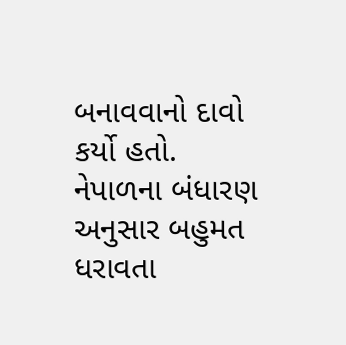બનાવવાનો દાવો કર્યો હતો. નેપાળના બંધારણ અનુસાર બહુમત ધરાવતા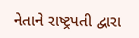નેતાને રાષ્ટ્રપતી દ્વારા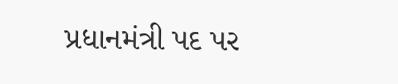પ્રધાનમંત્રી પદ પર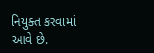નિયુક્ત કરવામાં આવે છે.